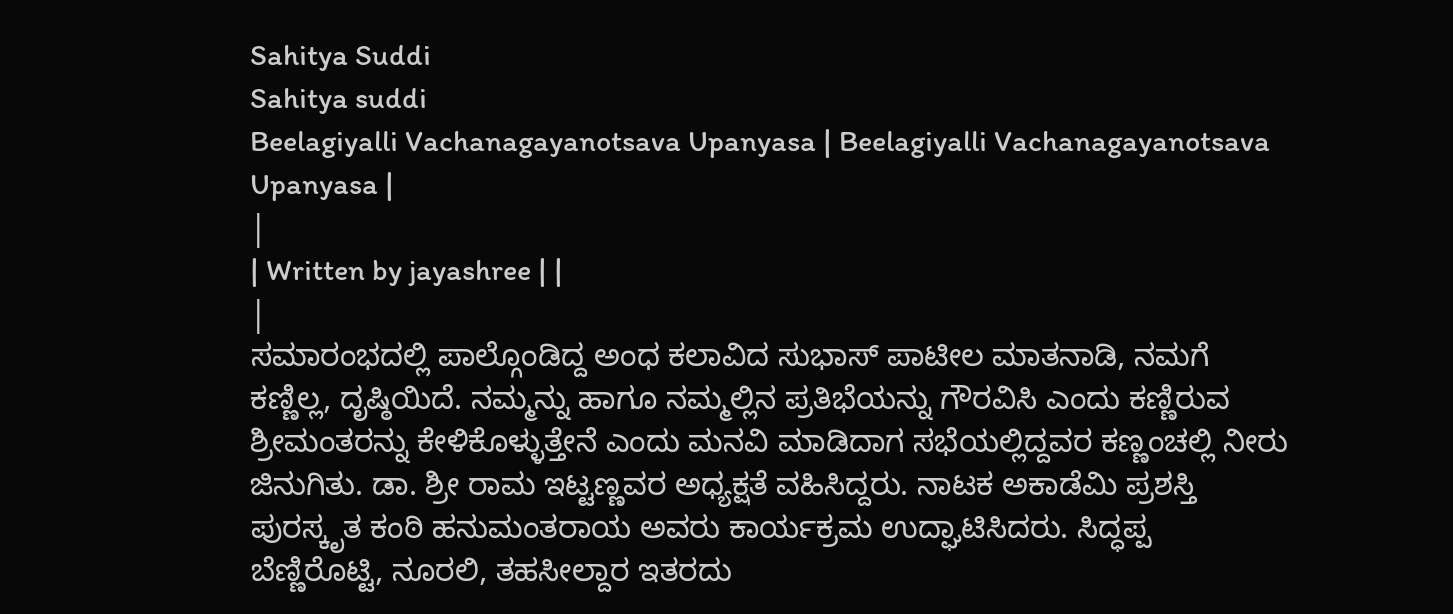Sahitya Suddi
Sahitya suddi
Beelagiyalli Vachanagayanotsava Upanyasa | Beelagiyalli Vachanagayanotsava Upanyasa |
|
| Written by jayashree | |
|
ಸಮಾರಂಭದಲ್ಲಿ ಪಾಲ್ಗೊಂಡಿದ್ದ ಅಂಧ ಕಲಾವಿದ ಸುಭಾಸ್ ಪಾಟೀಲ ಮಾತನಾಡಿ, ನಮಗೆ ಕಣ್ಣಿಲ್ಲ, ದೃಷ್ಠಿಯಿದೆ. ನಮ್ಮನ್ನು ಹಾಗೂ ನಮ್ಮಲ್ಲಿನ ಪ್ರತಿಭೆಯನ್ನು ಗೌರವಿಸಿ ಎಂದು ಕಣ್ಣಿರುವ ಶ್ರೀಮಂತರನ್ನು ಕೇಳಿಕೊಳ್ಳುತ್ತೇನೆ ಎಂದು ಮನವಿ ಮಾಡಿದಾಗ ಸಭೆಯಲ್ಲಿದ್ದವರ ಕಣ್ಣಂಚಲ್ಲಿ ನೀರು ಜಿನುಗಿತು. ಡಾ. ಶ್ರೀ ರಾಮ ಇಟ್ಟಣ್ಣವರ ಅಧ್ಯಕ್ಷತೆ ವಹಿಸಿದ್ದರು. ನಾಟಕ ಅಕಾಡೆಮಿ ಪ್ರಶಸ್ತಿ ಪುರಸ್ಕೃತ ಕಂಠಿ ಹನುಮಂತರಾಯ ಅವರು ಕಾರ್ಯಕ್ರಮ ಉದ್ಘಾಟಿಸಿದರು. ಸಿದ್ಧಪ್ಪ ಬೆಣ್ಣಿರೊಟ್ಟಿ, ನೂರಲಿ, ತಹಸೀಲ್ದಾರ ಇತರದು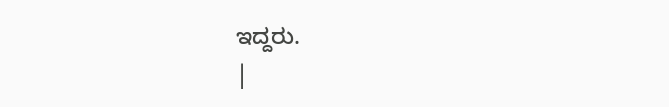ಇದ್ದರು.
|